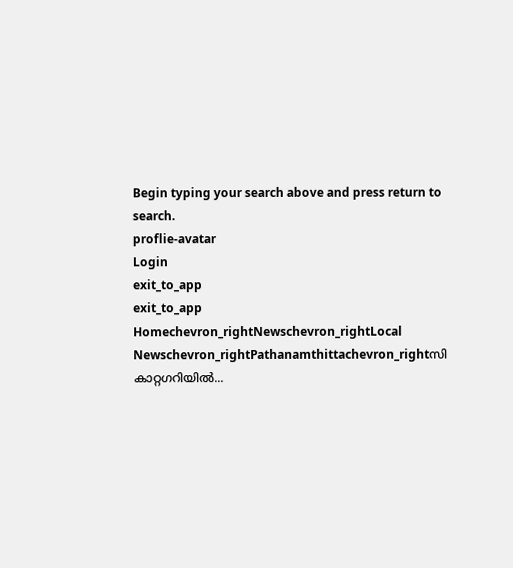Begin typing your search above and press return to search.
proflie-avatar
Login
exit_to_app
exit_to_app
Homechevron_rightNewschevron_rightLocal Newschevron_rightPathanamthittachevron_rightസി കാറ്റഗറിയിൽ...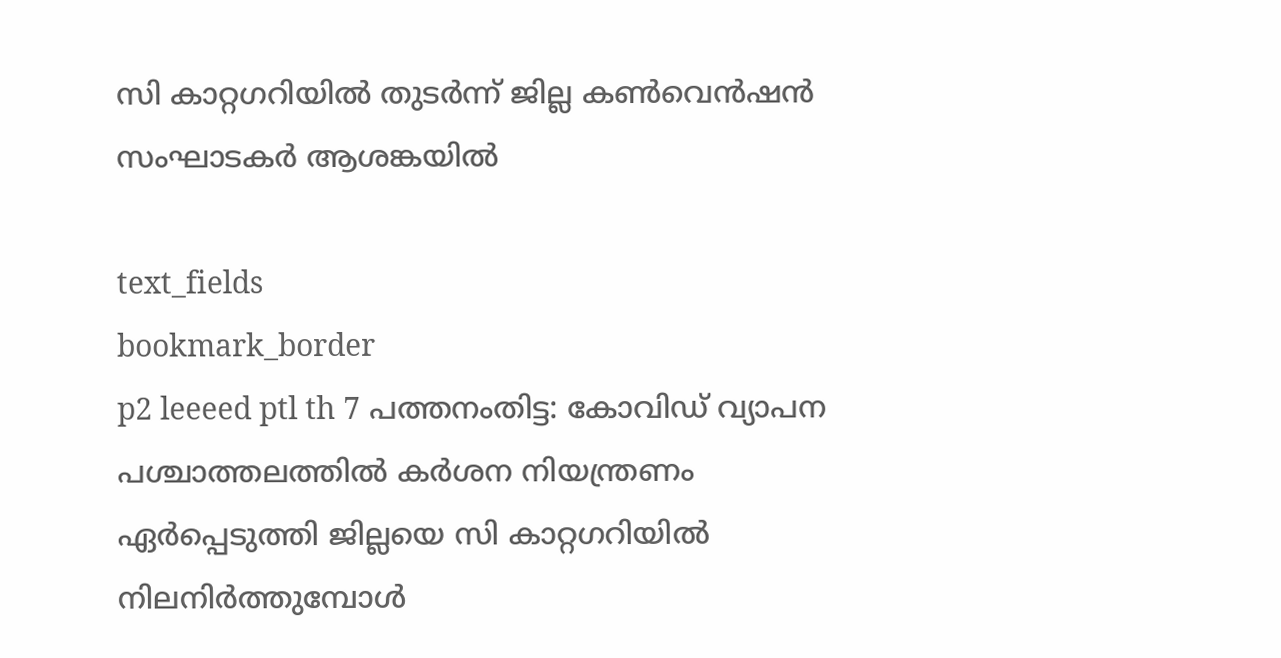സി കാറ്റഗറിയിൽ തുടർന്ന് ജില്ല കൺവെൻഷൻ സംഘാടകർ ആശങ്കയിൽ

text_fields
bookmark_border
p2 leeeed ptl th 7 പത്തനംതിട്ട: കോവിഡ് വ്യാപന പശ്ചാത്തലത്തില്‍ കര്‍ശന നിയന്ത്രണം ഏര്‍പ്പെടുത്തി ജില്ലയെ സി കാറ്റഗറിയില്‍ നിലനിര്‍ത്തുമ്പോള്‍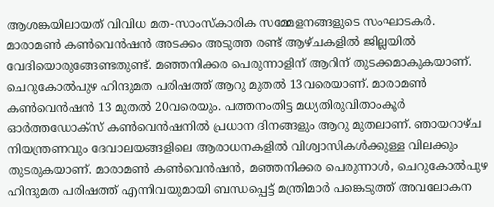ആശങ്കയിലായത് വിവിധ മത-സാംസ്‌കാരിക സമ്മേളനങ്ങളുടെ സംഘാടകര്‍. മാരാമണ്‍ കൺവെന്‍ഷൻ അടക്കം അടുത്ത രണ്ട് ആഴ്ചകളില്‍ ജില്ലയില്‍ വേദിയൊരുങ്ങേണ്ടതുണ്ട്. മഞ്ഞനിക്കര പെരുന്നാളിന് ആറിന് തുടക്കമാകുകയാണ്. ചെറുകോല്‍പുഴ ഹിന്ദുമത പരിഷത്ത് ആറു മുതല്‍ 13വരെയാണ്. മാരാമണ്‍ കൺവെന്‍ഷന്‍ 13 മുതല്‍ 20വരെയും. പത്തനംതിട്ട മധ്യതിരുവിതാംകൂര്‍ ഓര്‍ത്തഡോക്‌സ് കൺവെന്‍ഷനില്‍ പ്രധാന ദിനങ്ങളും ആറു മുതലാണ്. ഞായറാഴ്ച നിയന്ത്രണവും ദേവാലയങ്ങളിലെ ആരാധനകളില്‍ വിശ്വാസികള്‍ക്കുള്ള വിലക്കും തുടരുകയാണ്. മാരാമണ്‍ കൺവെന്‍ഷന്‍, മഞ്ഞനിക്കര പെരുന്നാള്‍, ചെറുകോല്‍പുഴ ഹിന്ദുമത പരിഷത്ത് എന്നിവയുമായി ബന്ധപ്പെട്ട് മന്ത്രിമാര്‍ പങ്കെടുത്ത് അവലോകന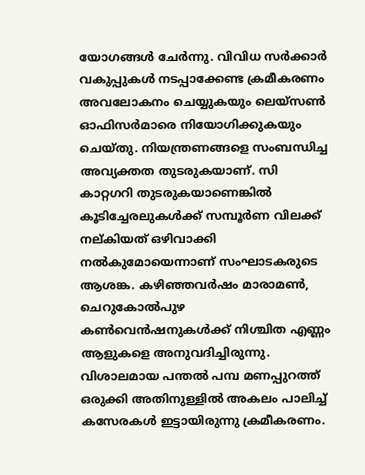യോഗങ്ങള്‍ ചേര്‍ന്നു. വിവിധ സര്‍ക്കാര്‍ വകുപ്പുകള്‍ നടപ്പാക്കേണ്ട ക്രമീകരണം അവലോകനം ചെയ്യുകയും ലെയ്‌സണ്‍ ഓഫിസര്‍മാരെ നിയോഗിക്കുകയും ചെയ്തു. നിയന്ത്രണങ്ങളെ സംബന്ധിച്ച അവ്യക്തത തുടരുകയാണ്. സി കാറ്റഗറി തുടരുകയാണെങ്കില്‍ കൂടിച്ചേരലുകള്‍ക്ക് സമ്പൂര്‍ണ വിലക്ക് നല്കിയത് ഒഴിവാക്കി നല്‍കുമോയെന്നാണ് സംഘാടകരുടെ ആശങ്ക. കഴിഞ്ഞവര്‍ഷം മാരാമണ്‍, ചെറുകോല്‍പുഴ കൺവെന്‍ഷനുകള്‍ക്ക് നിശ്ചിത എണ്ണം ആളുകളെ അനുവദിച്ചിരുന്നു. വിശാലമായ പന്തല്‍ പമ്പ മണപ്പുറത്ത് ഒരുക്കി അതിനുള്ളില്‍ അകലം പാലിച്ച് കസേരകള്‍ ഇട്ടായിരുന്നു ക്രമീകരണം.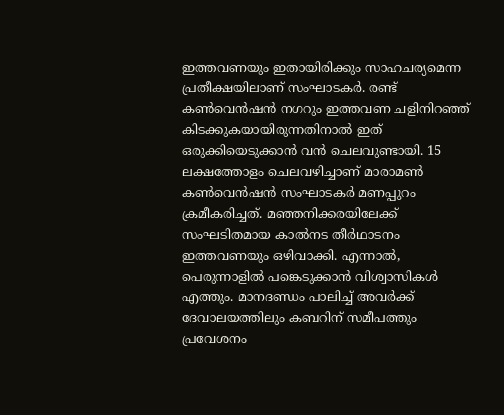ഇത്തവണയും ഇതായിരിക്കും സാഹചര്യമെന്ന പ്രതീക്ഷയിലാണ് സംഘാടകര്‍. രണ്ട് കൺവെന്‍ഷന്‍ നഗറും ഇത്തവണ ചളിനിറഞ്ഞ് കിടക്കുകയായിരുന്നതിനാല്‍ ഇത് ഒരുക്കിയെടുക്കാന്‍ വന്‍ ചെലവുണ്ടായി. 15 ലക്ഷത്തോളം ചെലവഴിച്ചാണ് മാരാമണ്‍ കണ്‍വെന്‍ഷന്‍ സംഘാടകര്‍ മണപ്പുറം ക്രമീകരിച്ചത്. മഞ്ഞനിക്കരയിലേക്ക് സംഘടിതമായ കാല്‍നട തീര്‍ഥാടനം ഇത്തവണയും ഒഴിവാക്കി. എന്നാല്‍, പെരുന്നാളില്‍ പങ്കെടുക്കാന്‍ വിശ്വാസികള്‍ എത്തും. മാനദണ്ഡം പാലിച്ച് അവര്‍ക്ക് ദേവാലയത്തിലും കബറിന് സമീപത്തും പ്രവേശനം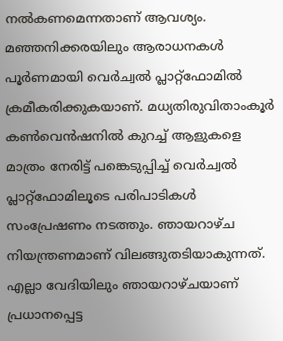നല്‍കണമെന്നതാണ് ആവശ്യം. മഞ്ഞനിക്കരയിലും ആരാധനകള്‍ പൂര്‍ണമായി വെര്‍ച്വല്‍ പ്ലാറ്റ്‌ഫോമില്‍ ക്രമീകരിക്കുകയാണ്. മധ്യതിരുവിതാംകൂര്‍ കണ്‍വെന്‍ഷനില്‍ കുറച്ച് ആളുകളെ മാത്രം നേരിട്ട് പങ്കെടുപ്പിച്ച് വെര്‍ച്വല്‍ പ്ലാറ്റ്ഫോമിലൂടെ പരിപാടികള്‍ സംപ്രേഷണം നടത്തും. ഞായറാഴ്ച നിയന്ത്രണമാണ് വിലങ്ങുതടിയാകുന്നത്. എല്ലാ വേദിയിലും ഞായറാഴ്ചയാണ് പ്രധാനപ്പെട്ട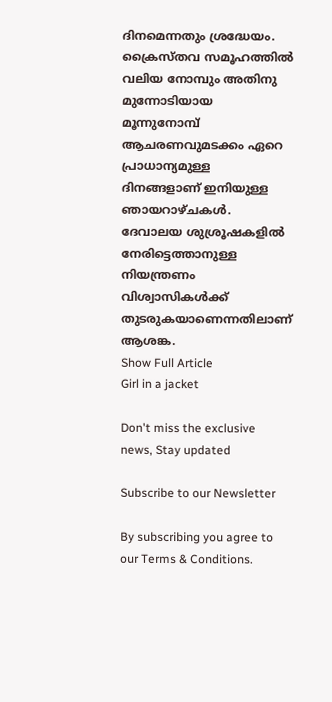ദിനമെന്നതും ശ്രദ്ധേയം. ക്രൈസ്തവ സമൂഹത്തില്‍ വലിയ നോമ്പും അതിനു മുന്നോടിയായ മൂന്നുനോമ്പ് ആചരണവുമടക്കം ഏറെ പ്രാധാന്യമുള്ള ദിനങ്ങളാണ് ഇനിയുള്ള ഞായറാഴ്ചകള്‍. ദേവാലയ ശുശ്രൂഷകളില്‍ നേരിട്ടെത്താനുള്ള നിയന്ത്രണം വിശ്വാസികള്‍ക്ക് തുടരുകയാണെന്നതിലാണ് ആശങ്ക.
Show Full Article
Girl in a jacket

Don't miss the exclusive news, Stay updated

Subscribe to our Newsletter

By subscribing you agree to our Terms & Conditions.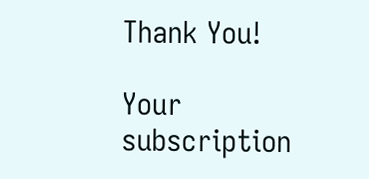Thank You!

Your subscription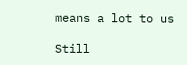means a lot to us

Still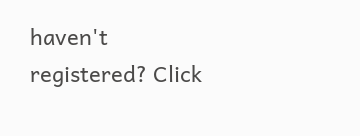haven't registered? Click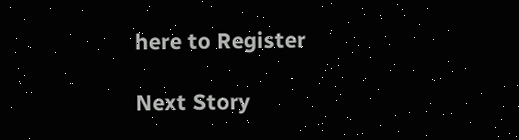here to Register

Next Story